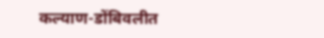कल्याण-डोंबिवलीत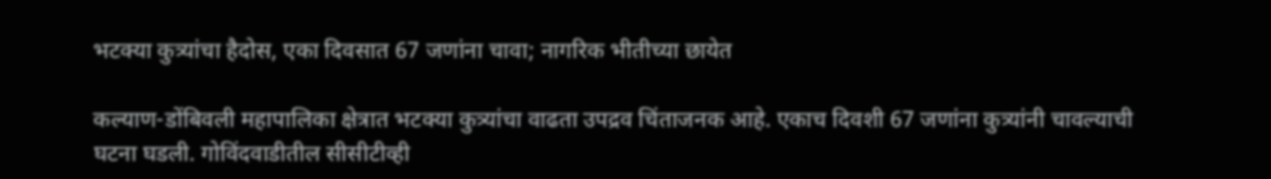भटक्या कुत्र्यांचा हैदोस, एका दिवसात 67 जणांना चावा; नागरिक भीतीच्या छायेत

कल्याण-डोंबिवली महापालिका क्षेत्रात भटक्या कुत्र्यांचा वाढता उपद्रव चिंताजनक आहे. एकाच दिवशी 67 जणांना कुत्र्यांनी चावल्याची घटना घडली. गोविंदवाडीतील सीसीटीव्ही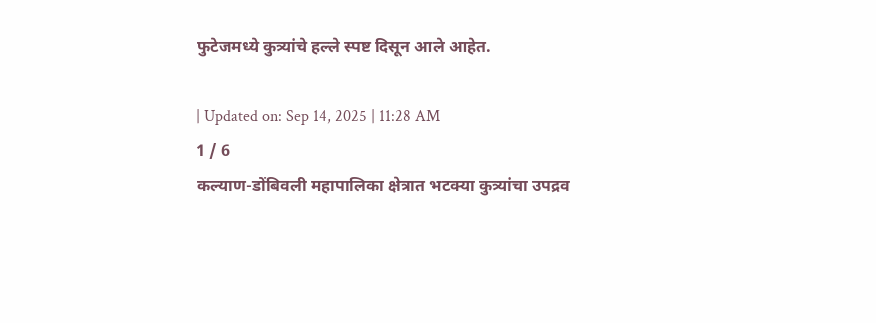फुटेजमध्ये कुत्र्यांचे हल्ले स्पष्ट दिसून आले आहेत.

| Updated on: Sep 14, 2025 | 11:28 AM
1 / 6
कल्याण-डोंबिवली महापालिका क्षेत्रात भटक्या कुत्र्यांचा उपद्रव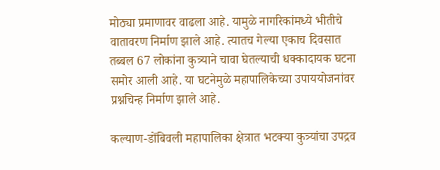मोठ्या प्रमाणावर वाढला आहे. यामुळे नागरिकांमध्ये भीतीचे वातावरण निर्माण झाले आहे. त्यातच गेल्या एकाच दिवसात तब्बल 67 लोकांना कुत्र्याने चावा घेतल्याची धक्कादायक घटना समोर आली आहे. या घटनेमुळे महापालिकेच्या उपाययोजनांवर प्रश्नचिन्ह निर्माण झाले आहे.

कल्याण-डोंबिवली महापालिका क्षेत्रात भटक्या कुत्र्यांचा उपद्रव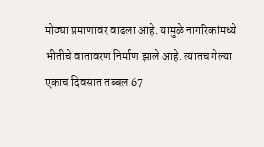मोठ्या प्रमाणावर वाढला आहे. यामुळे नागरिकांमध्ये भीतीचे वातावरण निर्माण झाले आहे. त्यातच गेल्या एकाच दिवसात तब्बल 67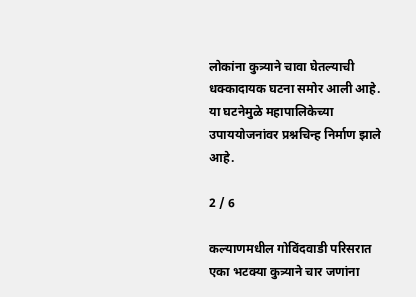लोकांना कुत्र्याने चावा घेतल्याची धक्कादायक घटना समोर आली आहे. या घटनेमुळे महापालिकेच्या उपाययोजनांवर प्रश्नचिन्ह निर्माण झाले आहे.

2 / 6

कल्याणमधील गोविंदवाडी परिसरात एका भटक्या कुत्र्याने चार जणांना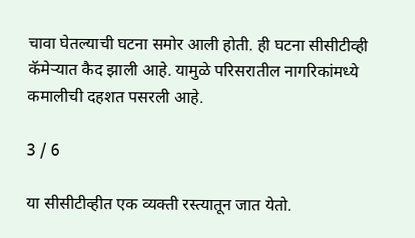चावा घेतल्याची घटना समोर आली होती. ही घटना सीसीटीव्ही कॅमेऱ्यात कैद झाली आहे. यामुळे परिसरातील नागरिकांमध्ये कमालीची दहशत पसरली आहे.

3 / 6

या सीसीटीव्हीत एक व्यक्ती रस्त्यातून जात येतो.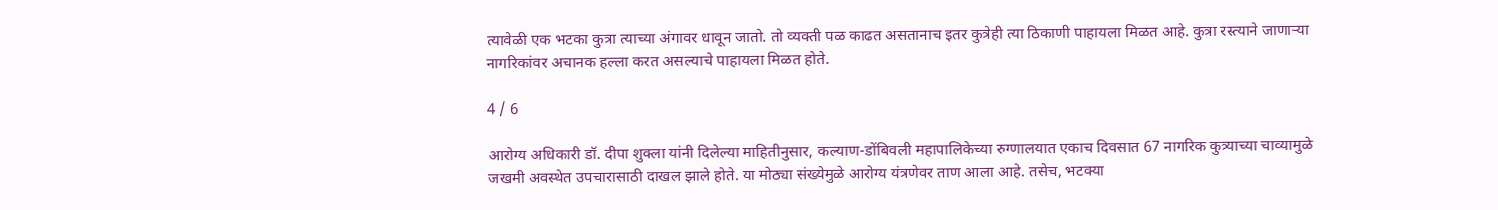त्यावेळी एक भटका कुत्रा त्याच्या अंगावर धावून जातो. तो व्यक्ती पळ काढत असतानाच इतर कुत्रेही त्या ठिकाणी पाहायला मिळत आहे. कुत्रा रस्त्याने जाणाऱ्या नागरिकांवर अचानक हल्ला करत असल्याचे पाहायला मिळत होते.

4 / 6

आरोग्य अधिकारी डॉ. दीपा शुक्ला यांनी दिलेल्या माहितीनुसार, कल्याण-डोंबिवली महापालिकेच्या रुग्णालयात एकाच दिवसात 67 नागरिक कुत्र्याच्या चाव्यामुळे जखमी अवस्थेत उपचारासाठी दाखल झाले होते. या मोठ्या संख्येमुळे आरोग्य यंत्रणेवर ताण आला आहे. तसेच, भटक्या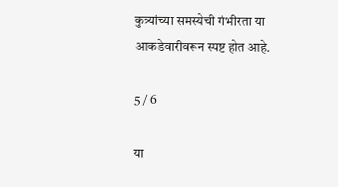कुत्र्यांच्या समस्येची गंभीरता या आकडेवारीवरून स्पष्ट होत आहे.

5 / 6

या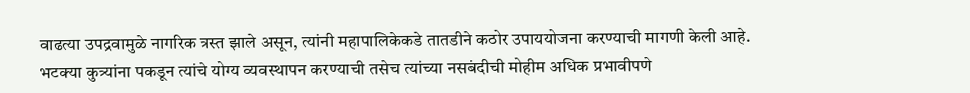वाढत्या उपद्रवामुळे नागरिक त्रस्त झाले असून, त्यांनी महापालिकेकडे तातडीने कठोर उपाययोजना करण्याची मागणी केली आहे. भटक्या कुत्र्यांना पकडून त्यांचे योग्य व्यवस्थापन करण्याची तसेच त्यांच्या नसबंदीची मोहीम अधिक प्रभावीपणे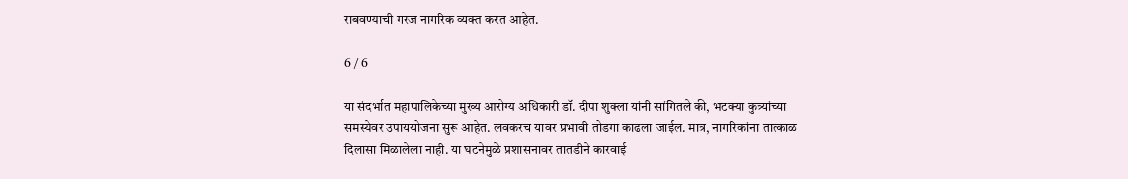राबवण्याची गरज नागरिक व्यक्त करत आहेत.

6 / 6

या संदर्भात महापालिकेच्या मुख्य आरोग्य अधिकारी डॉ. दीपा शुक्ला यांनी सांगितले की, भटक्या कुत्र्यांच्या समस्येवर उपाययोजना सुरू आहेत. लवकरच यावर प्रभावी तोडगा काढला जाईल. मात्र, नागरिकांना तात्काळ दिलासा मिळालेला नाही. या घटनेमुळे प्रशासनावर तातडीने कारवाई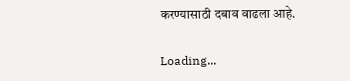करण्यासाठी दबाव वाढला आहे.

Loading...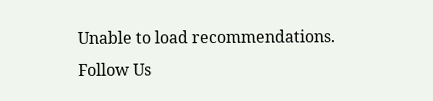Unable to load recommendations.
Follow Us